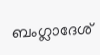ബംഗ്ലാദേശ്‌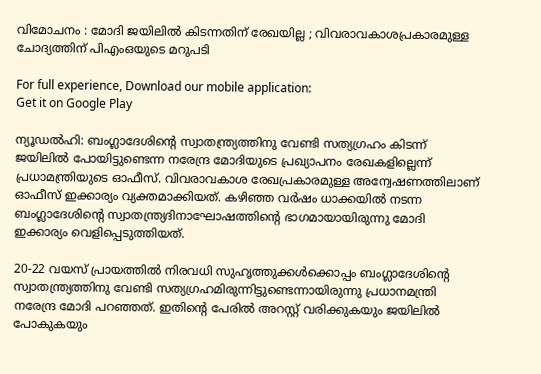വിമോചനം : മോദി ജയിലിൽ കിടന്നതിന്‌ രേഖയില്ല ; വിവരാവകാശപ്രകാരമുള്ള ചോദ്യത്തിന് പിഎംഒയുടെ മറുപടി

For full experience, Download our mobile application:
Get it on Google Play

ന്യൂഡൽഹി: ബംഗ്ലാദേശിന്റെ സ്വാതന്ത്ര്യത്തിനു വേണ്ടി സത്യഗ്രഹം കിടന്ന് ജയിലിൽ പോയിട്ടുണ്ടെന്ന നരേന്ദ്ര മോദിയുടെ പ്രഖ്യാപനം രേഖകളില്ലെന്ന് പ്രധാമന്ത്രിയുടെ ഓഫീസ്. വിവരാവകാശ രേഖപ്രകാരമുള്ള അന്വേഷണത്തിലാണ് ഓഫീസ് ഇക്കാര്യം വ്യക്തമാക്കിയത്. കഴിഞ്ഞ വർഷം ധാക്കയിൽ നടന്ന ബംഗ്ലാദേശിന്റെ സ്വാതന്ത്ര്യദിനാഘോഷത്തിന്റെ ഭാഗമായായിരുന്നു മോദി ഇക്കാര്യം വെളിപ്പെടുത്തിയത്.

20-22 വയസ് പ്രായത്തിൽ നിരവധി സുഹൃത്തുക്കൾക്കൊപ്പം ബംഗ്ലാദേശിന്റെ സ്വാതന്ത്ര്യത്തിനു വേണ്ടി സത്യഗ്രഹമിരുന്നിട്ടുണ്ടെന്നായിരുന്നു പ്രധാനമന്ത്രി നരേന്ദ്ര മോദി പറഞ്ഞത്. ഇതിന്റെ പേരിൽ അറസ്റ്റ് വരിക്കുകയും ജയിലിൽ പോകുകയും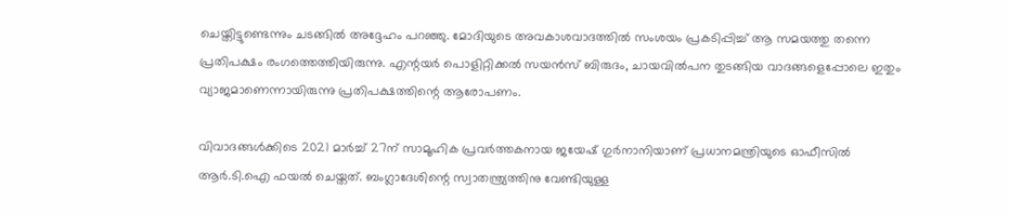ചെയ്തിട്ടുണ്ടെന്നും ചടങ്ങിൽ അദ്ദേഹം പറഞ്ഞു. മോദിയുടെ അവകാശവാദത്തിൽ സംശയം പ്രകടിപ്പിച്ച് ആ സമയത്തു തന്നെ പ്രതിപക്ഷം രംഗത്തെത്തിയിരുന്നു. എന്റയർ പൊളിറ്റിക്കൽ സയൻസ് ബിരുദം, ചായവിൽപന തുടങ്ങിയ വാദങ്ങളെപ്പോലെ ഇതും വ്യാജമാണെന്നായിരുന്നു പ്രതിപക്ഷത്തിന്റെ ആരോപണം.

വിവാദങ്ങൾക്കിടെ 2021 മാർച്ച് 27ന് സാമൂഹിക പ്രവർത്തകനായ ജയേഷ് ഗുർനാനിയാണ് പ്രധാനമന്ത്രിയുടെ ഓഫീസിൽ ആർ.ടി.ഐ ഫയൽ ചെയ്തത്. ബംഗ്ലാദേശിന്റെ സ്വാതന്ത്ര്യത്തിനു വേണ്ടിയുള്ള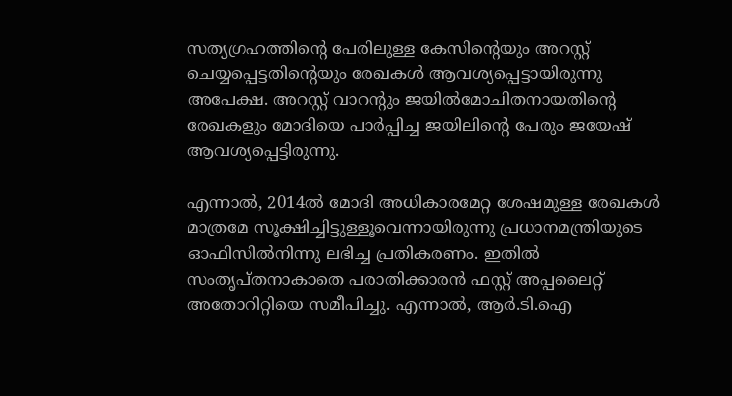സത്യഗ്രഹത്തിന്റെ പേരിലുള്ള കേസിന്റെയും അറസ്റ്റ് ചെയ്യപ്പെട്ടതിന്റെയും രേഖകൾ ആവശ്യപ്പെട്ടായിരുന്നു അപേക്ഷ. അറസ്റ്റ് വാറന്റും ജയിൽമോചിതനായതിന്റെ രേഖകളും മോദിയെ പാർപ്പിച്ച ജയിലിന്റെ പേരും ജയേഷ് ആവശ്യപ്പെട്ടിരുന്നു.

എന്നാൽ, 2014ൽ മോദി അധികാരമേറ്റ ശേഷമുള്ള രേഖകൾ മാത്രമേ സൂക്ഷിച്ചിട്ടുള്ളൂവെന്നായിരുന്നു പ്രധാനമന്ത്രിയുടെ ഓഫിസിൽനിന്നു ലഭിച്ച പ്രതികരണം. ഇതിൽ സംതൃപ്തനാകാതെ പരാതിക്കാരൻ ഫസ്റ്റ് അപ്പലൈറ്റ് അതോറിറ്റിയെ സമീപിച്ചു. എന്നാൽ, ആർ.ടി.ഐ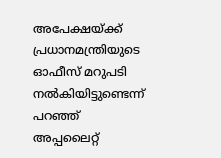അപേക്ഷയ്ക്ക് പ്രധാനമന്ത്രിയുടെ ഓഫീസ് മറുപടി നൽകിയിട്ടുണ്ടെന്ന് പറഞ്ഞ് അപ്പലൈറ്റ്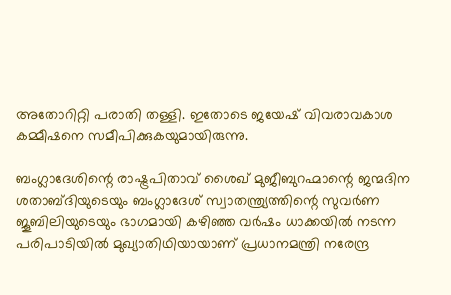അതോറിറ്റി പരാതി തള്ളി. ഇതോടെ ജയേഷ് വിവരാവകാശ കമ്മീഷനെ സമീപിക്കുകയുമായിരുന്നു.

ബംഗ്ലാദേശിന്റെ രാഷ്ട്രപിതാവ് ശൈഖ് മുജീബുറഹ്മാന്റെ ജന്മദിന ശതാബ്ദിയുടെയും ബംഗ്ലാദേശ് സ്വാതന്ത്ര്യത്തിന്റെ സുവർണ ജൂബിലിയുടെയും ഭാഗമായി കഴിഞ്ഞ വർഷം ധാക്കയിൽ നടന്ന പരിപാടിയിൽ മുഖ്യാതിഥിയായാണ് പ്രധാനമന്ത്രി നരേന്ദ്ര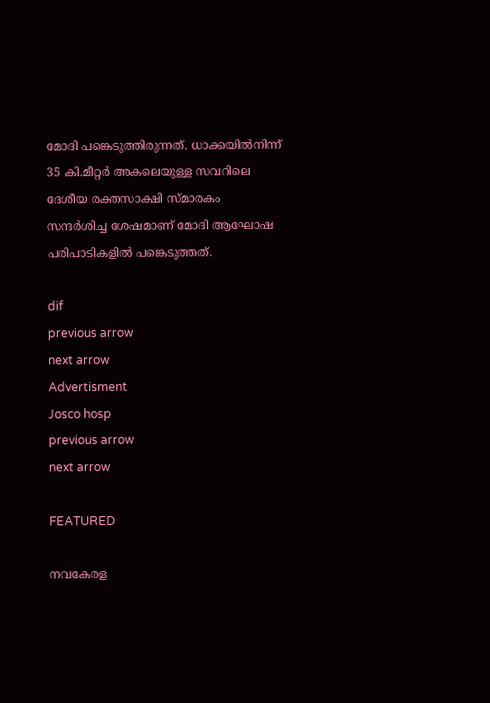മോദി പങ്കെടുത്തിരുന്നത്. ധാക്കയിൽനിന്ന് 35 കി.മീറ്റർ അകലെയുള്ള സവറിലെ ദേശീയ രക്തസാക്ഷി സ്മാരകം സന്ദർശിച്ച ശേഷമാണ് മോദി ആഘോഷ പരിപാടികളിൽ പങ്കെടുത്തത്.

dif
previous arrow
next arrow
Advertisment
Josco hosp
previous arrow
next arrow

FEATURED

നവകേരള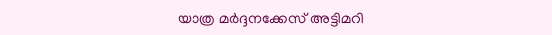യാത്ര മർദ്ദനക്കേസ് അട്ടിമറി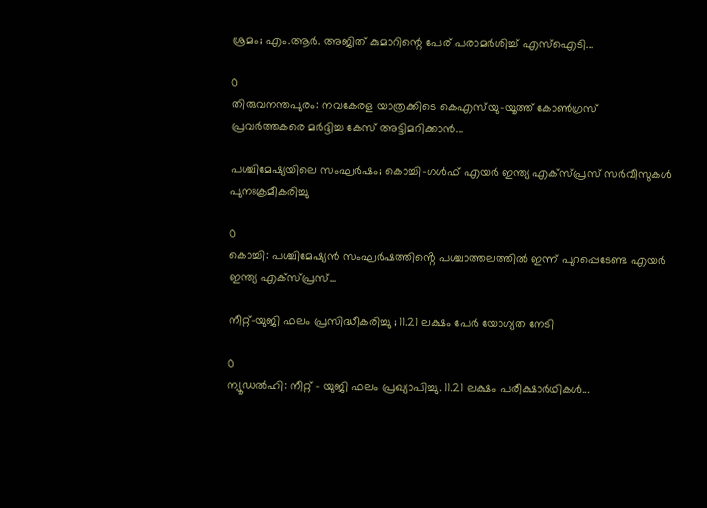ശ്രമം; എം.ആർ. അജിത് കുമാറിന്റെ പേര് പരാമർശിച്ച് എസ്‌ഐടി...

0
തിരുവനന്തപുരം: നവകേരള യാത്രക്കിടെ കെഎസ്‌യു-യൂത്ത് കോണ്‍ഗ്രസ് പ്രവര്‍ത്തകരെ മര്‍ദ്ദിച്ച കേസ് അട്ടിമറിക്കാൻ...

പശ്ചിമേഷ്യയിലെ സംഘർഷം; കൊച്ചി–ഗൾഫ് എയർ ഇന്ത്യ എക്‌സ്പ്രസ് സർവീസുകൾ പുനഃക്രമീകരിച്ചു

0
കൊച്ചി: പശ്ചിമേഷ്യൻ സംഘർഷത്തിൻ്റെ പശ്ചാത്തലത്തിൽ ഇന്ന് പുറപ്പെടേണ്ട എയർ ഇന്ത്യ എക്‌സ്പ്രസ്‌...

നീറ്റ്-യുജി ഫലം പ്രസിദ്ധീകരിച്ചു ; 11.21 ലക്ഷം പേർ യോഗ്യത നേടി

0
ന്യൂഡല്‍ഹി: നീറ്റ് - യുജി ഫലം പ്രഖ്യാപിച്ചു. 11.21 ലക്ഷം പരീക്ഷാര്‍ഥികള്‍...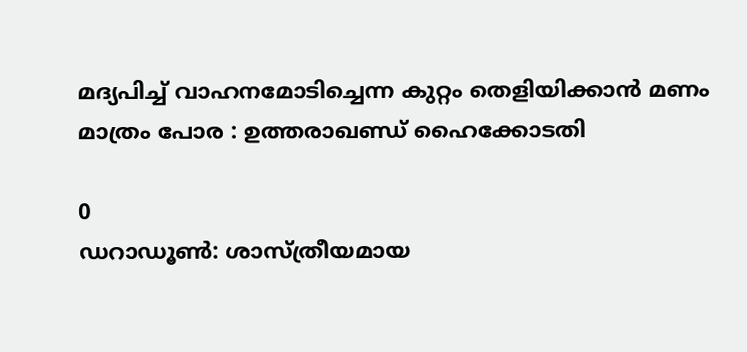മദ്യപിച്ച് വാഹനമോടിച്ചെന്ന കുറ്റം തെളിയിക്കാൻ മണം മാത്രം പോര : ഉത്തരാഖണ്ഡ് ഹൈക്കോടതി

0
ഡറാഡൂൺ: ശാസ്ത്രീയമായ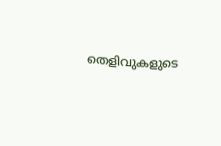തെളിവുകളുടെ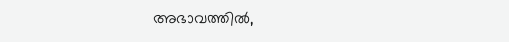അഭാവത്തിൽ,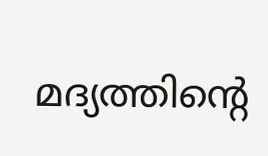മദ്യത്തിന്റെ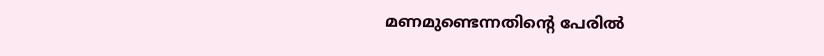മണമുണ്ടെന്നതിൻ്റെ പേരിൽ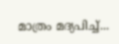മാത്രം മദ്യപിച്ച്...